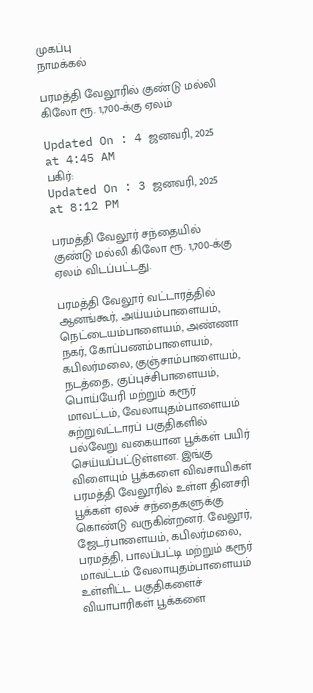முகப்பு
நாமக்கல்

பரமத்தி வேலூரில் குண்டு மல்லி கிலோ ரூ. 1,700-க்கு ஏலம்

Updated On : 4 ஜனவரி, 2025 at 4:45 AM
பகிர்:
Updated On : 3 ஜனவரி, 2025 at 8:12 PM

பரமத்தி வேலூர் சந்தையில் குண்டு மல்லி கிலோ ரூ. 1,700-க்கு ஏலம் விடப்பட்டது.

பரமத்தி வேலூர் வட்டாரத்தில் ஆனங்கூர், அய்யம்பாளையம், நெட்டையம்பாளையம், அண்ணா நகர், கோப்பணம்பாளையம், கபிலர்மலை, குஞ்சாம்பாளையம், நடத்தை, குப்புச்சிபாளையம், பொய்யேரி மற்றும் கரூர் மாவட்டம், வேலாயுதம்பாளையம் சுற்றுவட்டாரப் பகுதிகளில் பல்வேறு வகையான பூக்கள் பயிர் செய்யப்பட்டுள்ளன. இங்கு விளையும் பூக்களை விவசாயிகள் பரமத்தி வேலூரில் உள்ள தினசரி பூக்கள் ஏலச் சந்தைகளுக்கு கொண்டு வருகின்றனர். வேலூர், ஜேடர்பாளையம், கபிலர்மலை, பரமத்தி, பாலப்பட்டி மற்றும் கரூர் மாவட்டம் வேலாயுதம்பாளையம் உள்ளிட்ட பகுதிகளைச் வியாபாரிகள் பூக்களை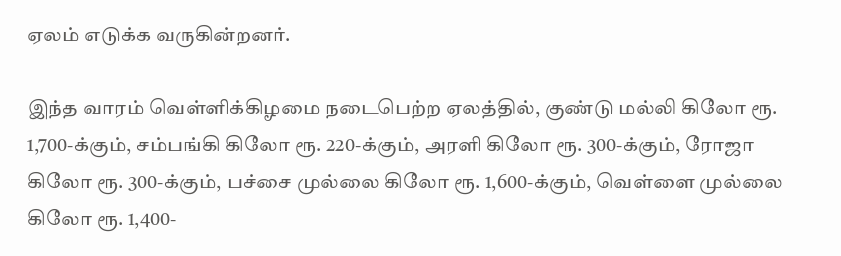ஏலம் எடுக்க வருகின்றனர்.

இந்த வாரம் வெள்ளிக்கிழமை நடைபெற்ற ஏலத்தில், குண்டு மல்லி கிலோ ரூ. 1,700-க்கும், சம்பங்கி கிலோ ரூ. 220-க்கும், அரளி கிலோ ரூ. 300-க்கும், ரோஜா கிலோ ரூ. 300-க்கும், பச்சை முல்லை கிலோ ரூ. 1,600-க்கும், வெள்ளை முல்லை கிலோ ரூ. 1,400-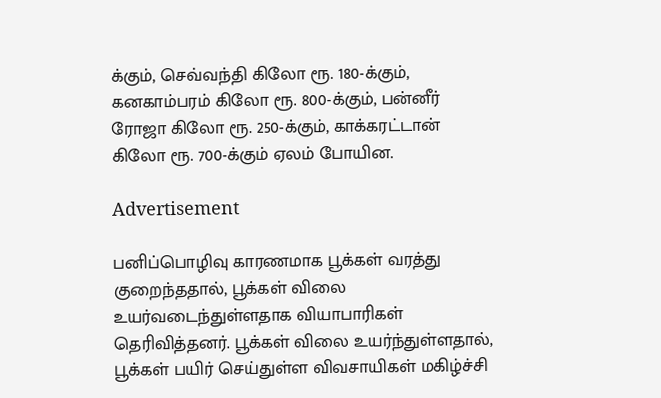க்கும், செவ்வந்தி கிலோ ரூ. 180-க்கும், கனகாம்பரம் கிலோ ரூ. 800-க்கும், பன்னீர் ரோஜா கிலோ ரூ. 250-க்கும், காக்கரட்டான் கிலோ ரூ. 700-க்கும் ஏலம் போயின.

Advertisement

பனிப்பொழிவு காரணமாக பூக்கள் வரத்து குறைந்ததால், பூக்கள் விலை உயர்வடைந்துள்ளதாக வியாபாரிகள் தெரிவித்தனர். பூக்கள் விலை உயர்ந்துள்ளதால், பூக்கள் பயிர் செய்துள்ள விவசாயிகள் மகிழ்ச்சி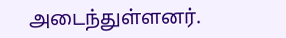அடைந்துள்ளனர்.